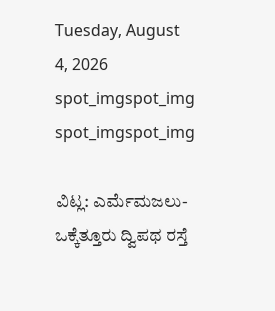Tuesday, August 4, 2026
spot_imgspot_img
spot_imgspot_img

ವಿಟ್ಲ: ಎರ್ಮೆಮಜಲು- ಒಕ್ಕೆತ್ತೂರು ದ್ವಿಪಥ ರಸ್ತೆ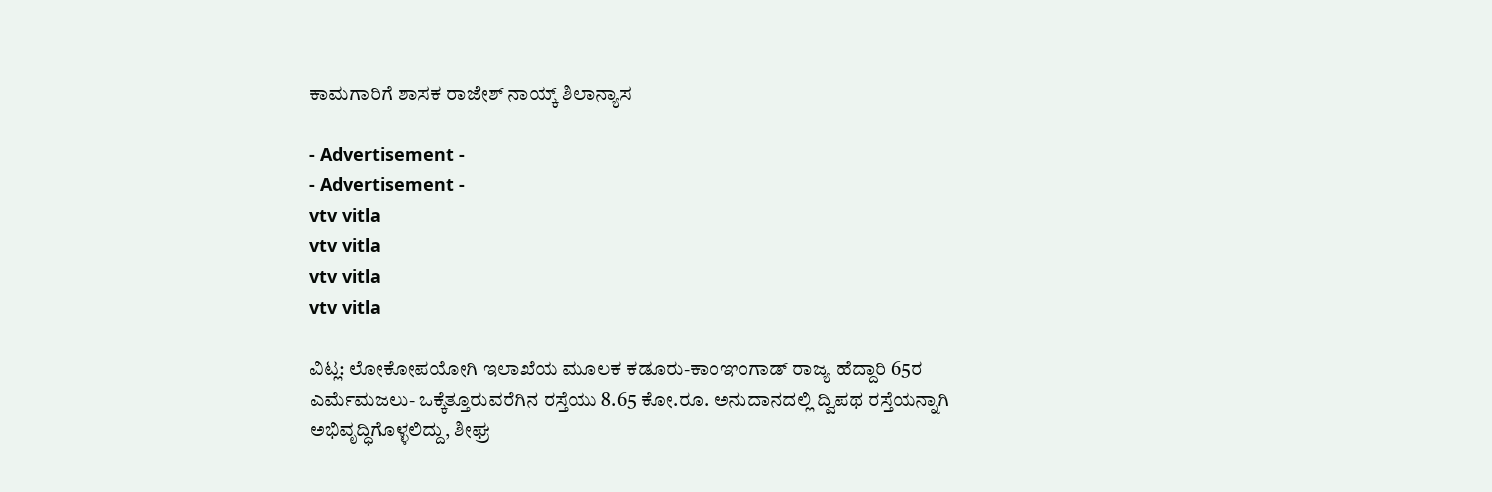ಕಾಮಗಾರಿಗೆ ಶಾಸಕ ರಾಜೇಶ್ ನಾಯ್ಕ್ ಶಿಲಾನ್ಯಾಸ

- Advertisement -
- Advertisement -
vtv vitla
vtv vitla
vtv vitla
vtv vitla

ವಿಟ್ಲ: ಲೋಕೋಪಯೋಗಿ ಇಲಾಖೆಯ ಮೂಲಕ ಕಡೂರು-ಕಾಂಞಂಗಾಡ್ ರಾಜ್ಯ ಹೆದ್ದಾರಿ 65ರ ಎರ್ಮೆಮಜಲು- ಒಕ್ಕೆತ್ತೂರುವರೆಗಿನ ರಸ್ತೆಯು 8.65 ಕೋ.ರೂ. ಅನುದಾನದಲ್ಲಿ ದ್ವಿಪಥ ರಸ್ತೆಯನ್ನಾಗಿ ಅಭಿವೃದ್ಧಿಗೊಳ್ಳಲಿದ್ದು, ಶೀಘ್ರ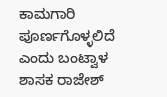ಕಾಮಗಾರಿ ಪೂರ್ಣಗೊಳ್ಳಲಿದೆ ಎಂದು ಬಂಟ್ವಾಳ ಶಾಸಕ ರಾಜೇಶ್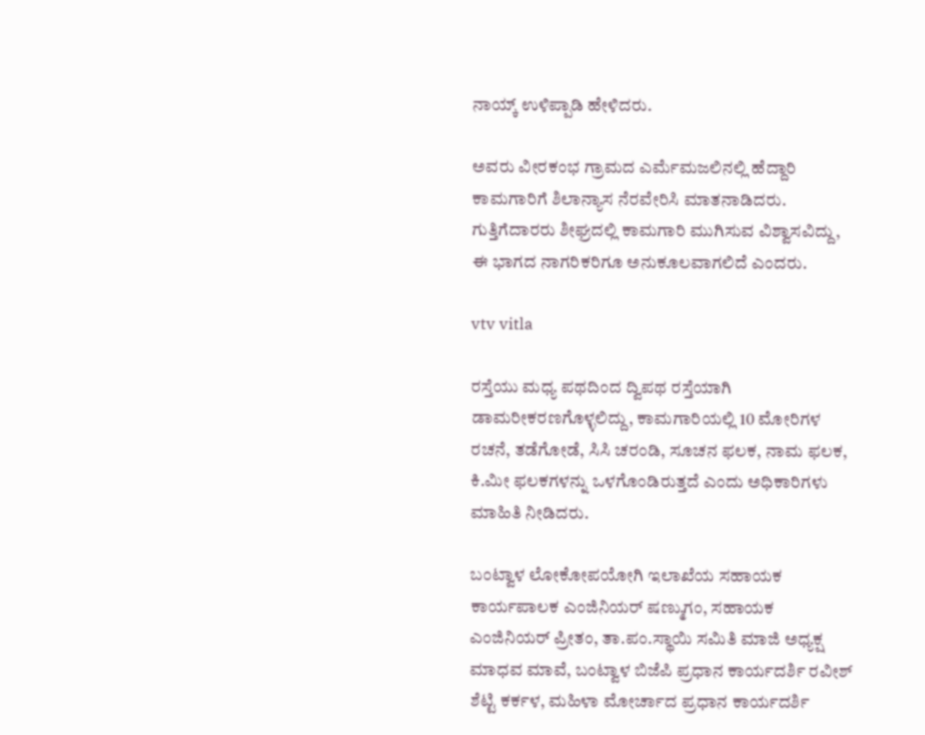ನಾಯ್ಕ್ ಉಳಿಪ್ಪಾಡಿ ಹೇಳಿದರು.

ಅವರು ವೀರಕಂಭ ಗ್ರಾಮದ ಎರ್ಮೆಮಜಲಿನಲ್ಲಿ ಹೆದ್ದಾರಿ ಕಾಮಗಾರಿಗೆ ಶಿಲಾನ್ಯಾಸ ನೆರವೇರಿಸಿ ಮಾತನಾಡಿದರು. ಗುತ್ತಿಗೆದಾರರು ಶೀಘ್ರದಲ್ಲಿ ಕಾಮಗಾರಿ ಮುಗಿಸುವ ವಿಶ್ವಾಸವಿದ್ದು, ಈ ಭಾಗದ ನಾಗರಿಕರಿಗೂ ಅನುಕೂಲವಾಗಲಿದೆ ಎಂದರು.

vtv vitla

ರಸ್ತೆಯು ಮಧ್ಯ ಪಥದಿಂದ ದ್ವಿಪಥ ರಸ್ತೆಯಾಗಿ ಡಾಮರೀಕರಣಗೊಳ್ಳಲಿದ್ದು, ಕಾಮಗಾರಿಯಲ್ಲಿ 10 ಮೋರಿಗಳ ರಚನೆ, ತಡೆಗೋಡೆ, ಸಿಸಿ ಚರಂಡಿ, ಸೂಚನ ಫಲಕ, ನಾಮ ಫಲಕ, ಕಿ.ಮೀ ಫಲಕಗಳನ್ನು ಒಳಗೊಂಡಿರುತ್ತದೆ ಎಂದು ಅಧಿಕಾರಿಗಳು ಮಾಹಿತಿ ನೀಡಿದರು.

ಬಂಟ್ವಾಳ ಲೋಕೋಪಯೋಗಿ ಇಲಾಖೆಯ ಸಹಾಯಕ ಕಾರ್ಯಪಾಲಕ ಎಂಜಿನಿಯರ್ ಷಣ್ಮುಗಂ, ಸಹಾಯಕ ಎಂಜಿನಿಯರ್ ಪ್ರೀತಂ, ತಾ.ಪಂ.ಸ್ಥಾಯಿ ಸಮಿತಿ ಮಾಜಿ ಅಧ್ಯಕ್ಷ ಮಾಧವ ಮಾವೆ, ಬಂಟ್ವಾಳ ಬಿಜೆಪಿ ಪ್ರಧಾನ ಕಾರ್ಯದರ್ಶಿ ರವೀಶ್ ಶೆಟ್ಟಿ ಕರ್ಕಳ, ಮಹಿಳಾ ಮೋರ್ಚಾದ ಪ್ರಧಾನ ಕಾರ್ಯದರ್ಶಿ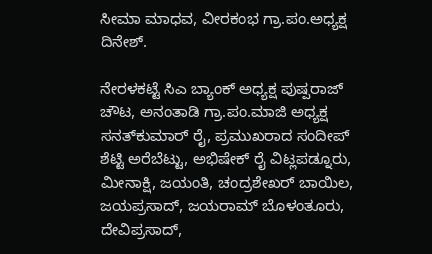ಸೀಮಾ ಮಾಧವ, ವೀರಕಂಭ ಗ್ರಾ.ಪಂ.ಅಧ್ಯಕ್ಷ ದಿನೇಶ್.

ನೇರಳಕಟ್ಟೆ ಸಿಎ ಬ್ಯಾಂಕ್ ಅಧ್ಯಕ್ಷ ಪುಷ್ಪರಾಜ್ ಚೌಟ, ಅನಂತಾಡಿ ಗ್ರಾ.ಪಂ.ಮಾಜಿ ಅಧ್ಯಕ್ಷ ಸನತ್‌ಕುಮಾರ್ ರೈ, ಪ್ರಮುಖರಾದ ಸಂದೀಪ್ ಶೆಟ್ಟಿ ಅರೆಬೆಟ್ಟು, ಅಭಿಷೇಕ್ ರೈ ವಿಟ್ಲಪಡ್ನೂರು, ಮೀನಾಕ್ಷಿ, ಜಯಂತಿ, ಚಂದ್ರಶೇಖರ್ ಬಾಯಿಲ, ಜಯಪ್ರಸಾದ್, ಜಯರಾಮ್ ಬೊಳಂತೂರು, ದೇವಿಪ್ರಸಾದ್,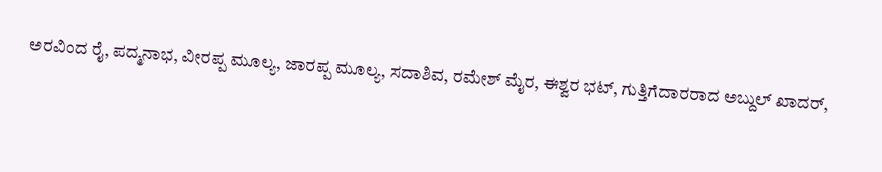ಅರವಿಂದ ರೈ, ಪದ್ಮನಾಭ, ವೀರಪ್ಪ ಮೂಲ್ಯ, ಜಾರಪ್ಪ ಮೂಲ್ಯ, ಸದಾಶಿವ, ರಮೇಶ್ ಮೈರ, ಈಶ್ವರ ಭಟ್, ಗುತ್ತಿಗೆದಾರರಾದ ಅಬ್ದುಲ್ ಖಾದರ್,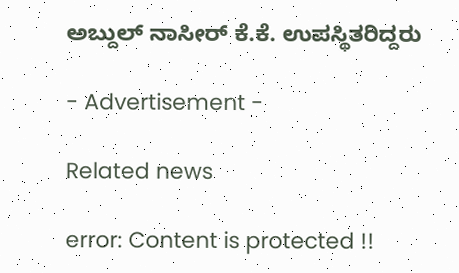ಅಬ್ದುಲ್ ನಾಸೀರ್ ಕೆ.ಕೆ. ಉಪಸ್ಥಿತರಿದ್ದರು

- Advertisement -

Related news

error: Content is protected !!